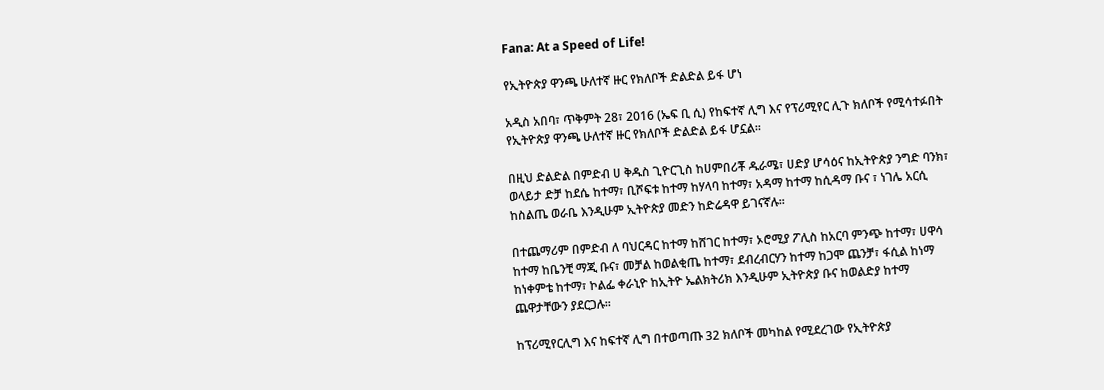Fana: At a Speed of Life!

የኢትዮጵያ ዋንጫ ሁለተኛ ዙር የክለቦች ድልድል ይፋ ሆነ

አዲስ አበባ፣ ጥቅምት 28፣ 2016 (ኤፍ ቢ ሲ) የከፍተኛ ሊግ እና የፕሪሚየር ሊጉ ክለቦች የሚሳተፉበት የኢትዮጵያ ዋንጫ ሁለተኛ ዙር የክለቦች ድልድል ይፋ ሆኗል፡፡

በዚህ ድልድል በምድብ ሀ ቅዱስ ጊዮርጊስ ከሀምበሪቾ ዱራሜ፣ ሀድያ ሆሳዕና ከኢትዮጵያ ንግድ ባንክ፣ ወላይታ ድቻ ከደሴ ከተማ፣ ቢሾፍቱ ከተማ ከሃላባ ከተማ፣ አዳማ ከተማ ከሲዳማ ቡና ፣ ነገሌ አርሲ ከስልጤ ወራቤ እንዲሁም ኢትዮጵያ መድን ከድሬዳዋ ይገናኛሉ፡፡

በተጨማሪም በምድብ ለ ባህርዳር ከተማ ከሸገር ከተማ፣ ኦሮሚያ ፖሊስ ከአርባ ምንጭ ከተማ፣ ሀዋሳ ከተማ ከቤንቺ ማጂ ቡና፣ መቻል ከወልቂጤ ከተማ፣ ደብረብርሃን ከተማ ከጋሞ ጨንቻ፣ ፋሲል ከነማ ከነቀምቴ ከተማ፣ ኮልፌ ቀራኒዮ ከኢትዮ ኤልክትሪክ እንዲሁም ኢትዮጵያ ቡና ከወልድያ ከተማ ጨዋታቸውን ያደርጋሉ፡፡

ከፕሪሚየርሊግ እና ከፍተኛ ሊግ በተወጣጡ 32 ክለቦች መካከል የሚደረገው የኢትዮጵያ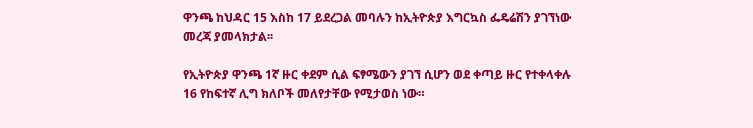ዋንጫ ከህዳር 15 እስከ 17 ይደረጋል መባሉን ከኢትዮጵያ እግርኳስ ፌዴሬሽን ያገኘነው መረጃ ያመላክታል፡፡

የኢትዮጵያ ዋንጫ 1ኛ ዙር ቀደም ሲል ፍፃሜውን ያገኘ ሲሆን ወደ ቀጣይ ዙር የተቀላቀሉ 16 የከፍተኛ ሊግ ክለቦች መለየታቸው የሚታወስ ነው።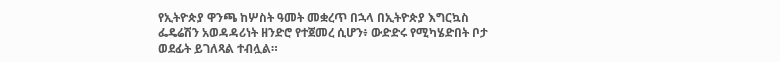የኢትዮጵያ ዋንጫ ከሦስት ዓመት መቋረጥ በኋላ በኢትዮጵያ እግርኳስ ፌዴሬሽን አወዳዳሪነት ዘንድሮ የተጀመረ ሲሆን፥ ውድድሩ የሚካሄድበት ቦታ ወደፊት ይገለጻል ተብሏል።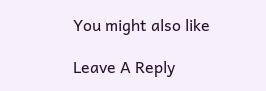You might also like

Leave A Reply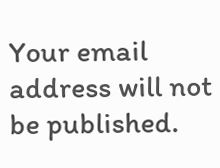Your email address will not be published.